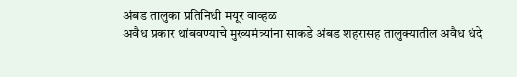अंबड तालुका प्रतिनिधी मयूर वाव्हळ
अवैध प्रकार थांबवण्याचे मुख्यमंत्र्यांना साकडे अंबड शहरासह तालुक्यातील अवैध धंदे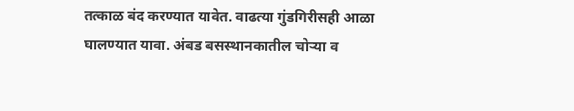तत्काळ बंद करण्यात यावेत. वाढत्या गुंडगिरीसही आळा घालण्यात यावा. अंबड बसस्थानकातील चोऱ्या व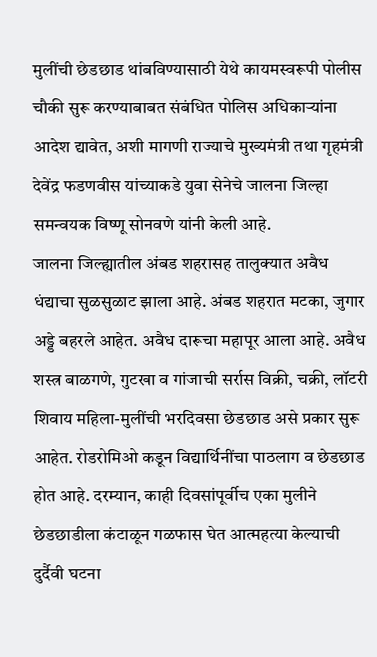मुलींची छेडछाड थांबविण्यासाठी येथे कायमस्वरूपी पोलीस चौकी सुरू करण्याबाबत संबंधित पोलिस अधिकाऱ्यांना आदेश द्यावेत, अशी मागणी राज्याचे मुख्यमंत्री तथा गृहमंत्री देवेंद्र फडणवीस यांच्याकडे युवा सेनेचे जालना जिल्हा समन्वयक विष्णू सोनवणे यांनी केली आहे.
जालना जिल्ह्यातील अंबड शहरासह तालुक्यात अवैध धंद्याचा सुळसुळाट झाला आहे. अंबड शहरात मटका, जुगार अड्डे बहरले आहेत. अवैध दारूचा महापूर आला आहे. अवैध शस्त्र बाळगणे, गुटखा व गांजाची सर्रास विक्री, चक्री, लॉटरी शिवाय महिला-मुलींची भरदिवसा छेडछाड असे प्रकार सुरू आहेत. रोडरोमिओ कडून विद्यार्थिनींचा पाठलाग व छेडछाड होत आहे. दरम्यान, काही दिवसांपूर्वीच एका मुलीने छेडछाडीला कंटाळून गळफास घेत आत्महत्या केल्याची दुर्दैवी घटना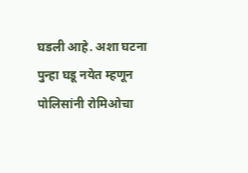घडली आहे. अशा घटना पुन्हा घडू नयेत म्हणून पोलिसांनी रोमिओचा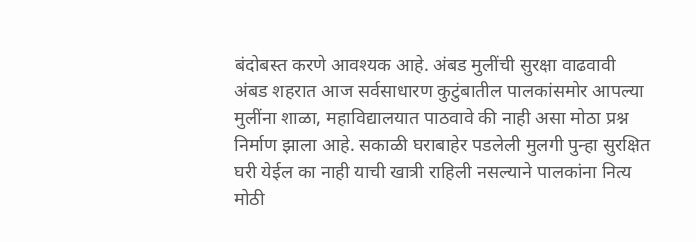बंदोबस्त करणे आवश्यक आहे. अंबड मुलींची सुरक्षा वाढवावी
अंबड शहरात आज सर्वसाधारण कुटुंबातील पालकांसमोर आपल्या मुलींना शाळा, महाविद्यालयात पाठवावे की नाही असा मोठा प्रश्न निर्माण झाला आहे. सकाळी घराबाहेर पडलेली मुलगी पुन्हा सुरक्षित घरी येईल का नाही याची खात्री राहिली नसल्याने पालकांना नित्य मोठी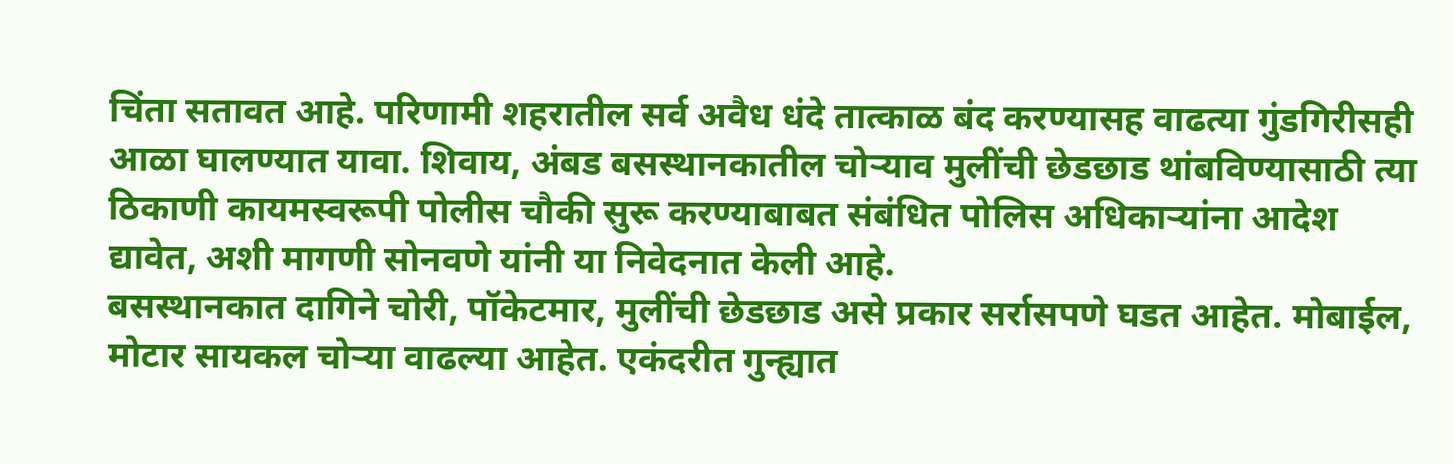चिंता सतावत आहे. परिणामी शहरातील सर्व अवैध धंदे तात्काळ बंद करण्यासह वाढत्या गुंडगिरीसही आळा घालण्यात यावा. शिवाय, अंबड बसस्थानकातील चोऱ्याव मुलींची छेडछाड थांबविण्यासाठी त्या ठिकाणी कायमस्वरूपी पोलीस चौकी सुरू करण्याबाबत संबंधित पोलिस अधिकाऱ्यांना आदेश द्यावेत, अशी मागणी सोनवणे यांनी या निवेदनात केली आहे.
बसस्थानकात दागिने चोरी, पॉकेटमार, मुलींची छेडछाड असे प्रकार सर्रासपणे घडत आहेत. मोबाईल, मोटार सायकल चोऱ्या वाढल्या आहेत. एकंदरीत गुन्ह्यात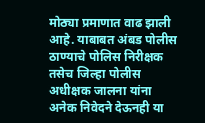मोठ्या प्रमाणात वाढ झाली आहे. याबाबत अंबड पोलीस ठाण्याचे पोलिस निरीक्षक तसेच जिल्हा पोलीस अधीक्षक जालना यांना अनेक निवेदने देऊनही या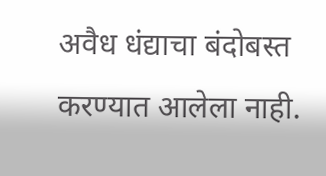अवैध धंद्याचा बंदोबस्त करण्यात आलेला नाही.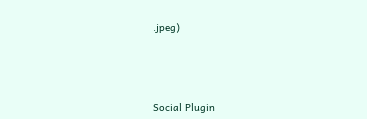.jpeg)




Social Plugin